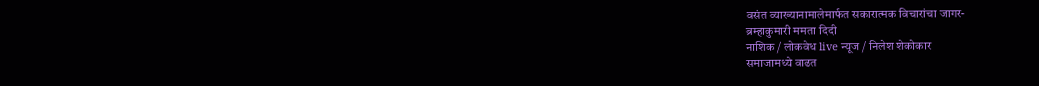वसंत व्याख्यानामालेमार्फत सकारात्मक विचारांचा जागर-
ब्रम्हाकुमारी ममता दिदी
नाशिक / लोकवेध live न्यूज / निलेश शेकोकार
समाजामध्ये वाढत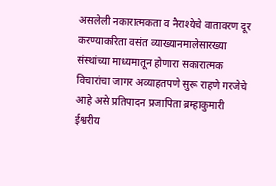असलेली नकारात्मकता व नैराश्येचे वातावरण दूर करण्याकरिता वसंत व्याख्यानमालेसारख्या संस्थांच्या माध्यमातून होणारा सकारात्मक विचारांचा जागर अव्याहतपणे सुरू राहणे गरजेचे आहे असे प्रतिपादन प्रजापिता ब्रम्हाकुमारी ईश्वरीय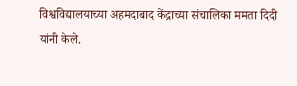विश्वविद्यालयाच्या अहमदाबाद केंद्राच्या संचालिका ममता दिदी यांनी केले.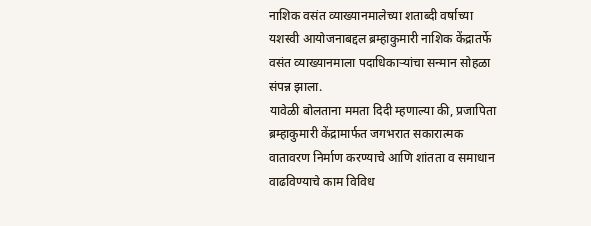नाशिक वसंत व्याख्यानमालेच्या शताब्दी वर्षाच्या यशस्वी आयोजनाबद्दल ब्रम्हाकुमारी नाशिक केंद्रातर्फे वसंत व्याख्यानमाला पदाधिकाऱ्यांचा सन्मान सोहळा संपन्न झाला.
यावेळी बोलताना ममता दिदी म्हणाल्या की, प्रजापिता ब्रम्हाकुमारी केंद्रामार्फत जगभरात सकारात्मक वातावरण निर्माण करण्याचे आणि शांतता व समाधान वाढविण्याचे काम विविध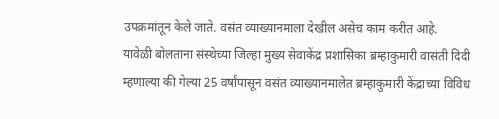उपक्रमांतून केले जाते. वसंत व्याख्यानमाला देखील असेच काम करीत आहे.
यावेळी बोलताना संस्थेच्या जिल्हा मुख्य सेवाकेंद्र प्रशासिका ब्रम्हाकुमारी वासंती दिदी म्हणाल्या की गेल्या 25 वर्षांपासून वसंत व्याख्यानमालेत ब्रम्हाकुमारी केंद्राच्या विविध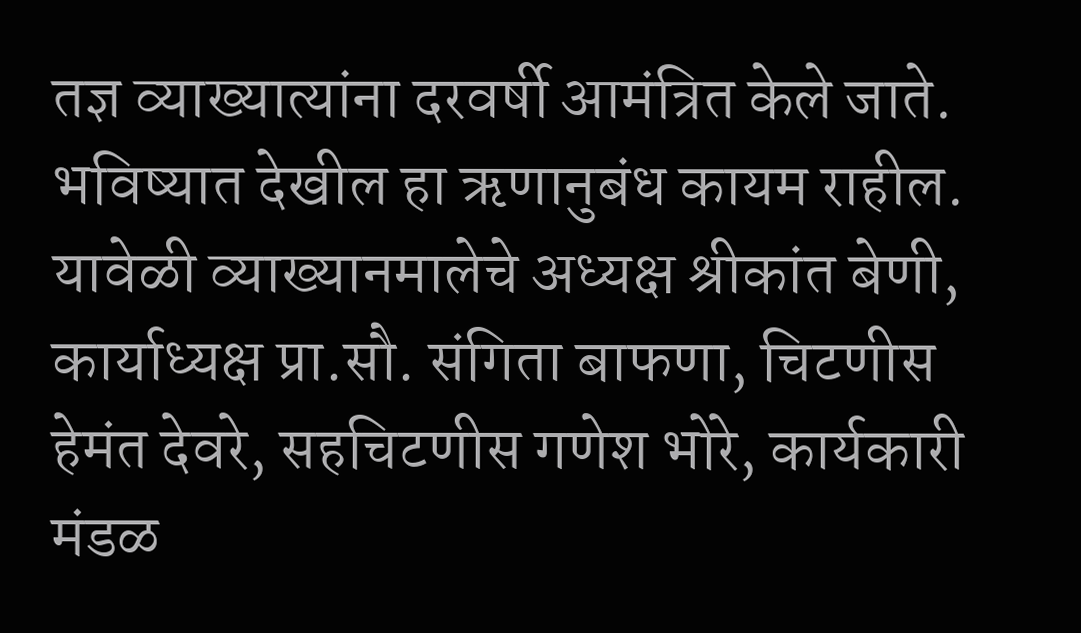तज्ञ व्याख्यात्यांना दरवर्षी आमंत्रित केले जाते. भविष्यात देखील हा ऋणानुबंध कायम राहील.
यावेळी व्याख्यानमालेचे अध्यक्ष श्रीकांत बेणी, कार्याध्यक्ष प्रा.सौ. संगिता बाफणा, चिटणीस हेमंत देवरे, सहचिटणीस गणेश भोरे, कार्यकारी मंडळ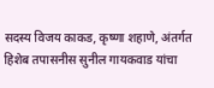सदस्य विजय काकड, कृष्णा शहाणे, अंतर्गत हिशेब तपासनीस सुनील गायकवाड यांचा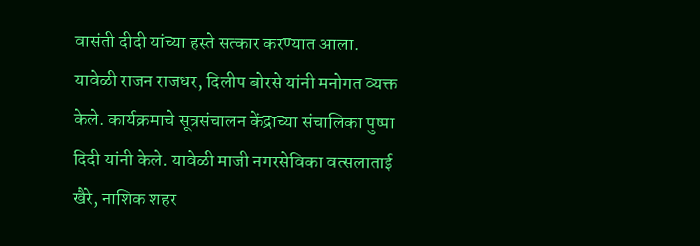वासंती दीदी यांच्या हस्ते सत्कार करण्यात आला.
यावेळी राजन राजधर, दिलीप बोरसे यांनी मनोगत व्यक्त केले. कार्यक्रमाचे सूत्रसंचालन केंद्राच्या संचालिका पुष्पा दिदी यांनी केले. यावेळी माजी नगरसेविका वत्सलाताई खैरे, नाशिक शहर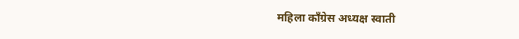महिला काँग्रेस अध्यक्ष स्वाती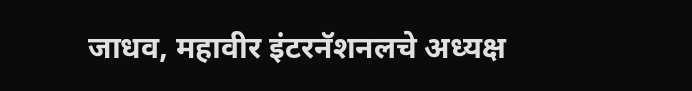जाधव, महावीर इंटरनॅशनलचे अध्यक्ष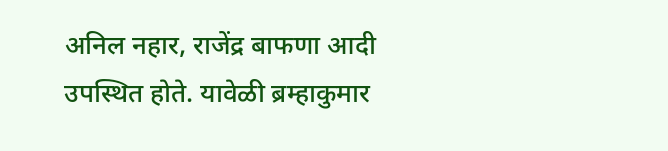अनिल नहार, राजेंद्र बाफणा आदी उपस्थित होते. यावेळी ब्रम्हाकुमार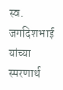स्व. जगदिशभाई यांच्या स्मरणार्थ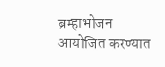ब्रम्हाभोजन आयोजित करण्यात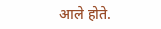आले होते.